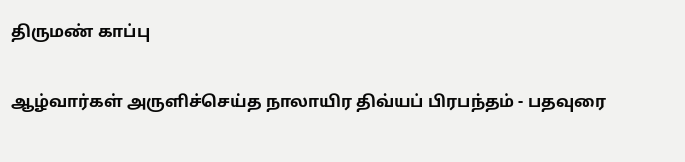திருமண் காப்பு

ஆழ்வார்கள் அருளிச்செய்த நாலாயிர திவ்யப் பிரபந்தம் - பதவுரை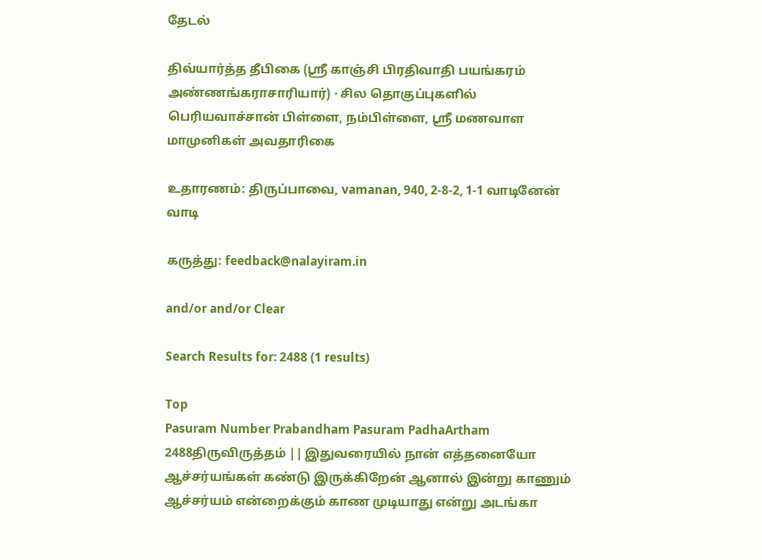தேடல்

திவ்யார்த்த தீபிகை (ஸ்ரீ காஞ்சி பிரதிவாதி பயங்கரம் அண்ணங்கராசாரியார்) · சில தொகுப்புகளில் பெரியவாச்சான் பிள்ளை, நம்பிள்ளை, ஸ்ரீ மணவாள மாமுனிகள் அவதாரிகை

உதாரணம்: திருப்பாவை, vamanan, 940, 2-8-2, 1-1 வாடினேன் வாடி

கருத்து: feedback@nalayiram.in

and/or and/or Clear

Search Results for: 2488 (1 results)

Top
Pasuram Number Prabandham Pasuram PadhaArtham
2488திருவிருத்தம் || இதுவரையில் நான் எத்தனையோ ஆச்சர்யங்கள் கண்டு இருக்கிறேன் ஆனால் இன்று காணும் ஆச்சர்யம் என்றைக்கும் காண முடியாது என்று அடங்கா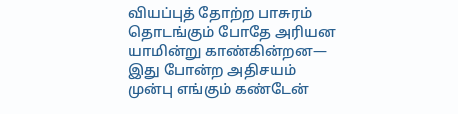வியப்புத் தோற்ற பாசுரம் தொடங்கும் போதே அரியன யாமின்று காண்கின்றன— இது போன்ற அதிசயம் முன்பு எங்கும் கண்டேன்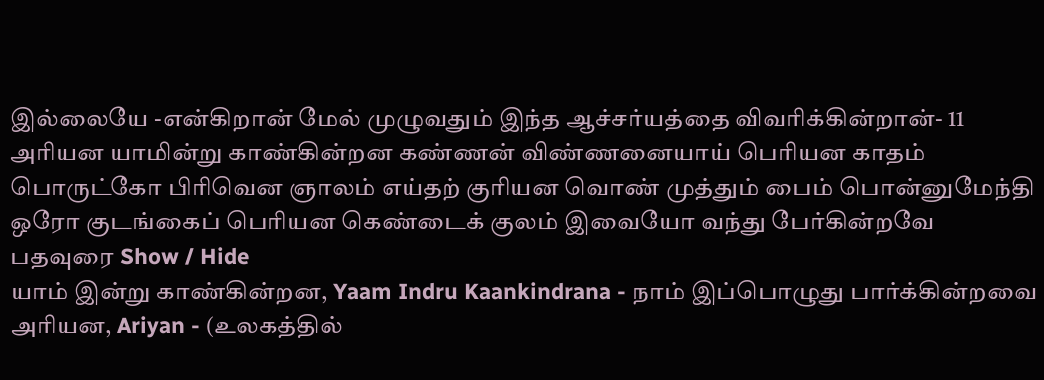இல்லையே -என்கிறான் மேல் முழுவதும் இந்த ஆச்சர்யத்தை விவரிக்கின்றான்- 11
அரியன யாமின்று காண்கின்றன கண்ணன் விண்ணனையாய் பெரியன காதம் பொருட்கோ பிரிவென ஞாலம் எய்தற் குரியன வொண் முத்தும் பைம் பொன்னுமேந்தி ஒரோ குடங்கைப் பெரியன கெண்டைக் குலம் இவையோ வந்து பேர்கின்றவே
பதவுரை Show / Hide
யாம் இன்று காண்கின்றன, Yaam Indru Kaankindrana - நாம் இப்பொழுது பார்க்கின்றவை
அரியன, Ariyan - (உலகத்தில்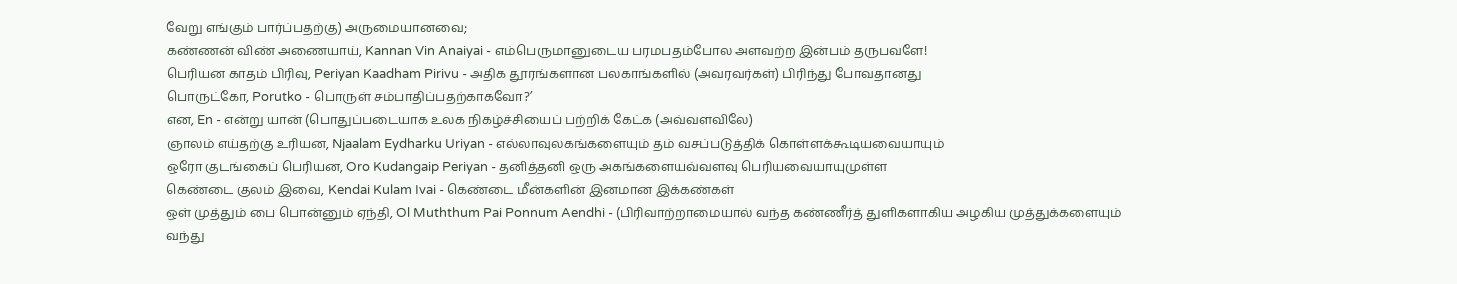வேறு எங்கும் பார்ப்பதற்கு) அருமையானவை;
கண்ணன் விண் அணையாய், Kannan Vin Anaiyai - எம்பெருமானுடைய பரமபதம்போல அளவற்ற இன்பம் தருபவளே!
பெரியன காதம் பிரிவு, Periyan Kaadham Pirivu - அதிக தூரங்களான பலகாங்களில் (அவரவர்கள்) பிரிந்து போவதானது
பொருட்கோ, Porutko - பொருள் சம்பாதிப்பதற்காகவோ?’
என, En - என்று யான் (பொதுப்படையாக உலக நிகழ்ச்சியைப் பற்றிக் கேட்க (அவ்வளவிலே)
ஞாலம் எய்தற்கு உரியன, Njaalam Eydharku Uriyan - எல்லாவுலகங்களையும் தம் வசப்படுத்திக் கொள்ளக்கூடியவையாயும்
ஒரோ குடங்கைப் பெரியன, Oro Kudangaip Periyan - தனித்தனி ஒரு அகங்களையவ்வளவு பெரியவையாயுமுள்ள
கெண்டை குலம் இவை, Kendai Kulam Ivai - கெண்டை மீன்களின் இனமான இக்கண்கள்
ஒள் முத்தும் பை பொன்னும் ஏந்தி, Ol Muththum Pai Ponnum Aendhi - (பிரிவாற்றாமையால் வந்த கண்ணீர்த் துளிகளாகிய அழகிய முத்துக்களையும்
வந்து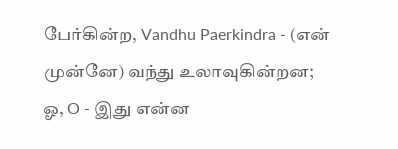பேர்கின்ற, Vandhu Paerkindra - (என் முன்னே) வந்து உலாவுகின்றன;
ஓ, O - இது என்ன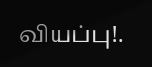வியப்பு!.